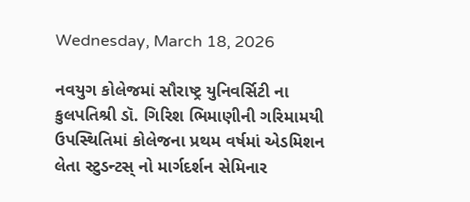Wednesday, March 18, 2026

નવયુગ કોલેજમાં સૌરાષ્ટ્ર યુનિવર્સિટી ના કુલપતિશ્રી ડૉ. ગિરિશ ભિમાણીની ગરિમામયી ઉપસ્થિતિમાં કોલેજના પ્રથમ વર્ષમાં એડમિશન લેતા સ્ટુડન્ટસ્ નો માર્ગદર્શન સેમિનાર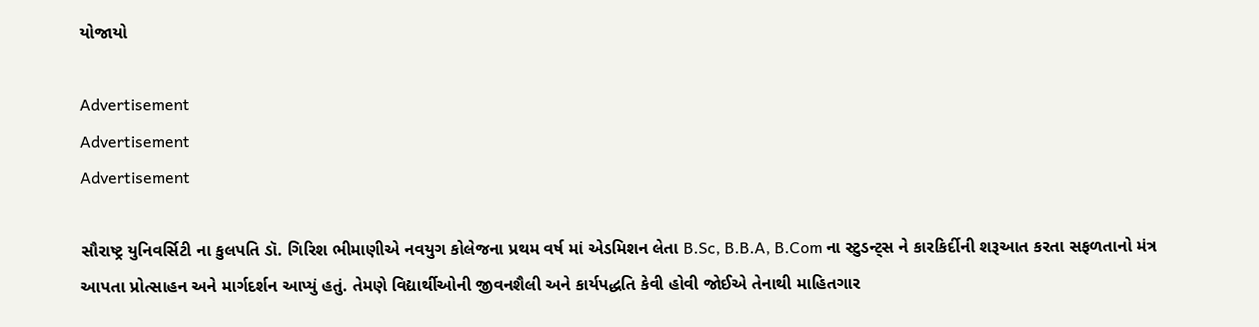યોજાયો

Advertisement
Advertisement
Advertisement

સૌરાષ્ટ્ર યુનિવર્સિટી ના કુલપતિ ડૉ. ગિરિશ ભીમાણીએ નવયુગ કોલેજના પ્રથમ વર્ષ માં એડમિશન લેતા B.Sc, B.B.A, B.Com ના સ્ટુડન્ટ્સ ને કારકિર્દીની શરૂઆત કરતા સફળતાનો મંત્ર આપતા પ્રોત્સાહન અને માર્ગદર્શન આપ્યું હતું. તેમણે વિદ્યાર્થીઓની જીવનશૈલી અને કાર્યપદ્ધતિ કેવી હોવી જોઈએ તેનાથી માહિતગાર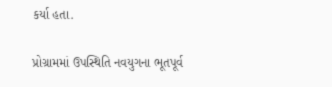કર્યા હતા.

પ્રોગ્રામમાં ઉપસ્થિતિ નવયુગના ભૂતપૂર્વ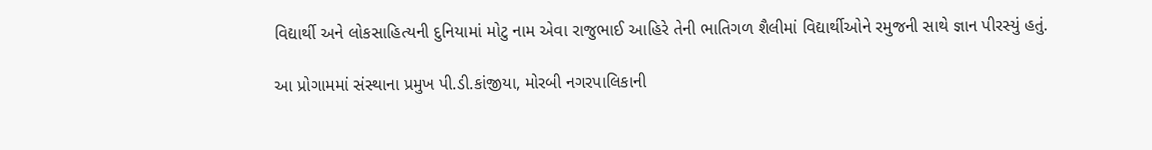વિદ્યાર્થી અને લોકસાહિત્યની દુનિયામાં મોટુ નામ એવા રાજુભાઈ આહિરે તેની ભાતિગળ શૈલીમાં વિદ્યાર્થીઓને રમુજની સાથે જ્ઞાન પીરસ્યું હતું.

આ પ્રોગામમાં સંસ્થાના પ્રમુખ પી.ડી.કાંજીયા, મોરબી નગરપાલિકાની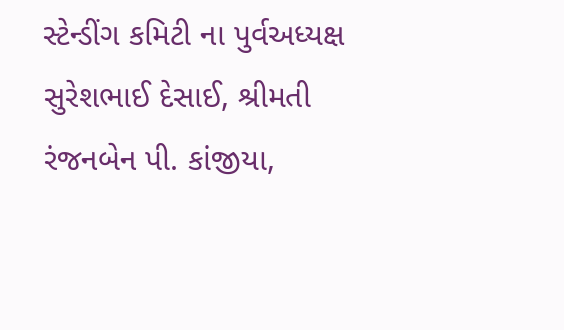સ્ટેન્ડીંગ કમિટી ના પુર્વઅધ્યક્ષ સુરેશભાઈ દેસાઈ, શ્રીમતી રંજનબેન પી. કાંજીયા,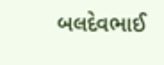બલદેવભાઈ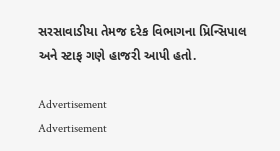સરસાવાડીયા તેમજ દરેક વિભાગના પ્રિન્સિપાલ અને સ્ટાફ ગણે હાજરી આપી હતો.

Advertisement
Advertisement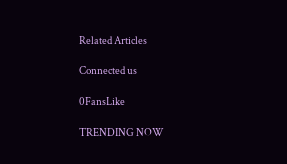Related Articles

Connected us

0FansLike

TRENDING NOW